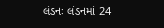લંડનઃ લંડનમાં 24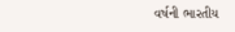વર્ષની ભારતીય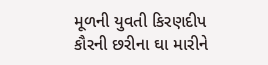મૂળની યુવતી કિરણદીપ કૌરની છરીના ઘા મારીને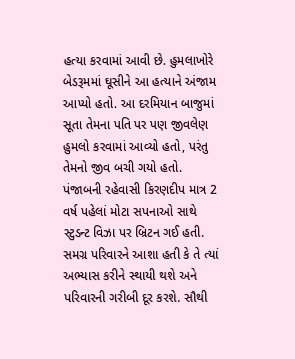હત્યા કરવામાં આવી છે. હુમલાખોરે બેડરૂમમાં ઘૂસીને આ હત્યાને અંજામ આપ્યો હતો. આ દરમિયાન બાજુમાં સૂતા તેમના પતિ પર પણ જીવલેણ હુમલો કરવામાં આવ્યો હતો, પરંતુ તેમનો જીવ બચી ગયો હતો.
પંજાબની રહેવાસી કિરણદીપ માત્ર 2 વર્ષ પહેલાં મોટા સપનાઓ સાથે સ્ટુડન્ટ વિઝા પર બ્રિટન ગઈ હતી. સમગ્ર પરિવારને આશા હતી કે તે ત્યાં અભ્યાસ કરીને સ્થાયી થશે અને પરિવારની ગરીબી દૂર કરશે. સૌથી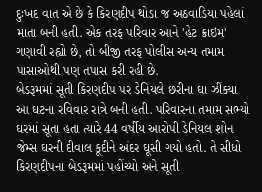દુઃખદ વાત એ છે કે કિરણદીપ થોડા જ અઠવાડિયા પહેલાં માતા બની હતી. એક તરફ પરિવાર આને 'હેટ ક્રાઇમ' ગણાવી રહ્યો છે, તો બીજી તરફ પોલીસ અન્ય તમામ પાસાઓથી પણ તપાસ કરી રહી છે.
બેડરૂમમાં સૂતી કિરણદીપ પર ડેનિયલે છરીના ઘા ઝીંક્યા
આ ઘટના રવિવાર રાત્રે બની હતી. પરિવારના તમામ સભ્યો ઘરમાં સૂતા હતા ત્યારે 44 વર્ષીય આરોપી ડેનિયલ શોન જેમ્સ ઘરની દીવાલ કૂદીને અંદર ઘૂસી ગયો હતો. તે સીધો કિરણદીપના બેડરૂમમાં પહોંચ્યો અને સૂતી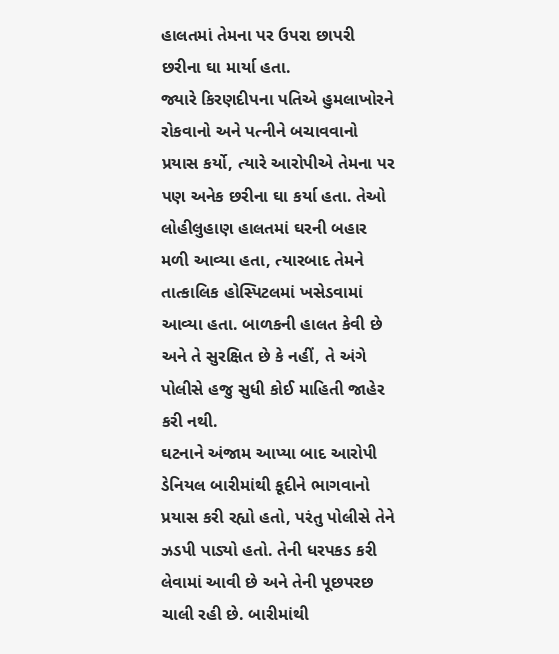હાલતમાં તેમના પર ઉપરા છાપરી છરીના ઘા માર્યા હતા.
જ્યારે કિરણદીપના પતિએ હુમલાખોરને રોકવાનો અને પત્નીને બચાવવાનો પ્રયાસ કર્યો, ત્યારે આરોપીએ તેમના પર પણ અનેક છરીના ઘા કર્યા હતા. તેઓ લોહીલુહાણ હાલતમાં ઘરની બહાર મળી આવ્યા હતા, ત્યારબાદ તેમને તાત્કાલિક હોસ્પિટલમાં ખસેડવામાં આવ્યા હતા. બાળકની હાલત કેવી છે અને તે સુરક્ષિત છે કે નહીં, તે અંગે પોલીસે હજુ સુધી કોઈ માહિતી જાહેર કરી નથી.
ઘટનાને અંજામ આપ્યા બાદ આરોપી ડેનિયલ બારીમાંથી કૂદીને ભાગવાનો પ્રયાસ કરી રહ્યો હતો, પરંતુ પોલીસે તેને ઝડપી પાડ્યો હતો. તેની ધરપકડ કરી લેવામાં આવી છે અને તેની પૂછપરછ ચાલી રહી છે. બારીમાંથી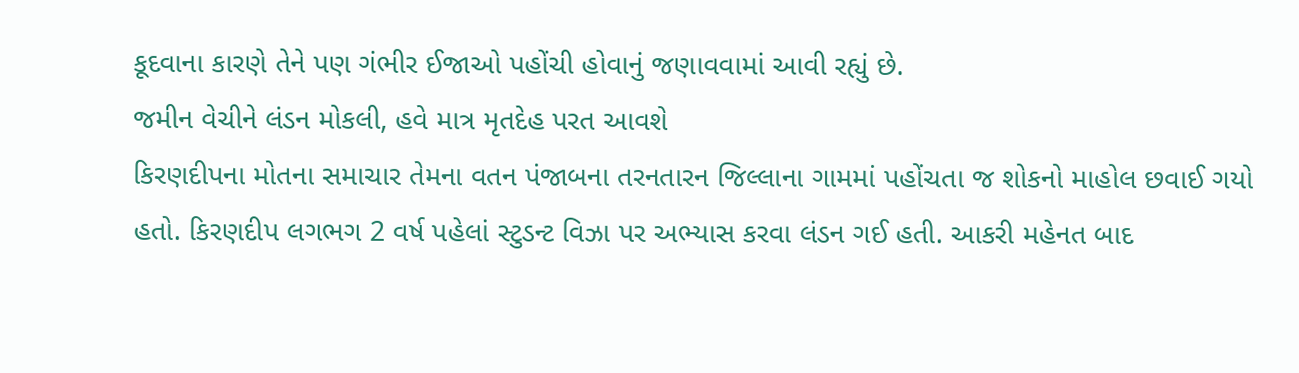કૂદવાના કારણે તેને પણ ગંભીર ઈજાઓ પહોંચી હોવાનું જણાવવામાં આવી રહ્યું છે.
જમીન વેચીને લંડન મોકલી, હવે માત્ર મૃતદેહ પરત આવશે
કિરણદીપના મોતના સમાચાર તેમના વતન પંજાબના તરનતારન જિલ્લાના ગામમાં પહોંચતા જ શોકનો માહોલ છવાઈ ગયો હતો. કિરણદીપ લગભગ 2 વર્ષ પહેલાં સ્ટુડન્ટ વિઝા પર અભ્યાસ કરવા લંડન ગઈ હતી. આકરી મહેનત બાદ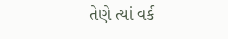તેણે ત્યાં વર્ક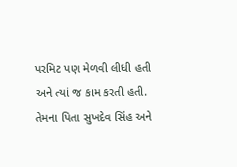પરમિટ પણ મેળવી લીધી હતી અને ત્યાં જ કામ કરતી હતી.
તેમના પિતા સુખદેવ સિંહ અને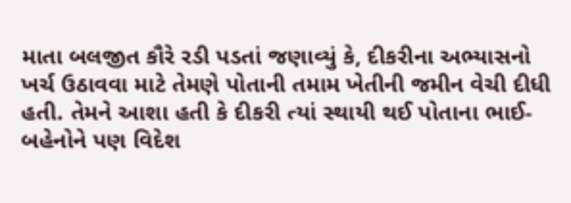માતા બલજીત કૌરે રડી પડતાં જણાવ્યું કે, દીકરીના અભ્યાસનો ખર્ચ ઉઠાવવા માટે તેમણે પોતાની તમામ ખેતીની જમીન વેચી દીધી હતી. તેમને આશા હતી કે દીકરી ત્યાં સ્થાયી થઈ પોતાના ભાઈ-બહેનોને પણ વિદેશ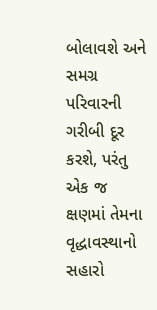બોલાવશે અને સમગ્ર પરિવારની ગરીબી દૂર કરશે, પરંતુ એક જ ક્ષણમાં તેમના વૃદ્ધાવસ્થાનો સહારો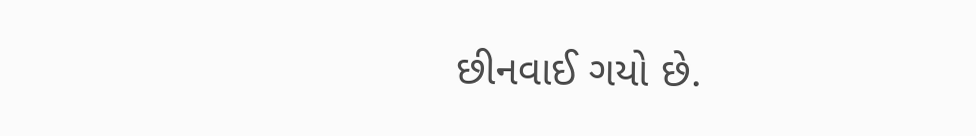છીનવાઈ ગયો છે.